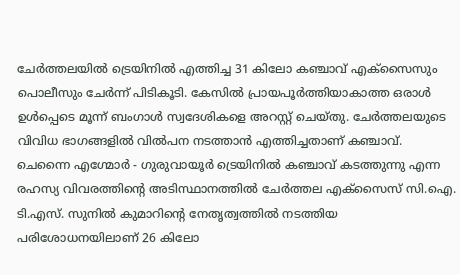ചേർത്തലയിൽ ട്രെയിനിൽ എത്തിച്ച 31 കിലോ കഞ്ചാവ് എക്സൈസും പൊലീസും ചേർന്ന് പിടികൂടി. കേസിൽ പ്രായപൂർത്തിയാകാത്ത ഒരാൾ ഉൾപ്പെടെ മൂന്ന് ബംഗാൾ സ്വദേശികളെ അറസ്റ്റ് ചെയ്തു. ചേർത്തലയുടെ വിവിധ ഭാഗങ്ങളിൽ വിൽപന നടത്താൻ എത്തിച്ചതാണ് കഞ്ചാവ്.
ചെന്നൈ എഗ്മോർ - ഗുരുവായൂർ ട്രെയിനിൽ കഞ്ചാവ് കടത്തുന്നു എന്ന രഹസ്യ വിവരത്തിന്റെ അടിസ്ഥാനത്തിൽ ചേർത്തല എക്സൈസ് സി.ഐ. ടി.എസ്. സുനിൽ കുമാറിന്റെ നേതൃത്വത്തിൽ നടത്തിയ പരിശോധനയിലാണ് 26 കിലോ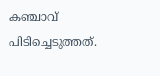കഞ്ചാവ് പിടിച്ചെടുത്തത്.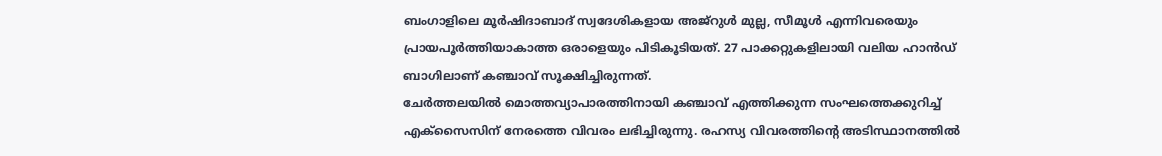ബംഗാളിലെ മൂർഷിദാബാദ് സ്വദേശികളായ അജ്റുൾ മുല്ല, സീമൂൾ എന്നിവരെയും പ്രായപൂർത്തിയാകാത്ത ഒരാളെയും പിടികൂടിയത്. 27 പാക്കറ്റുകളിലായി വലിയ ഹാൻഡ് ബാഗിലാണ് കഞ്ചാവ് സൂക്ഷിച്ചിരുന്നത്.
ചേർത്തലയിൽ മൊത്തവ്യാപാരത്തിനായി കഞ്ചാവ് എത്തിക്കുന്ന സംഘത്തെക്കുറിച്ച് എക്സൈസിന് നേരത്തെ വിവരം ലഭിച്ചിരുന്നു. രഹസ്യ വിവരത്തിന്റെ അടിസ്ഥാനത്തിൽ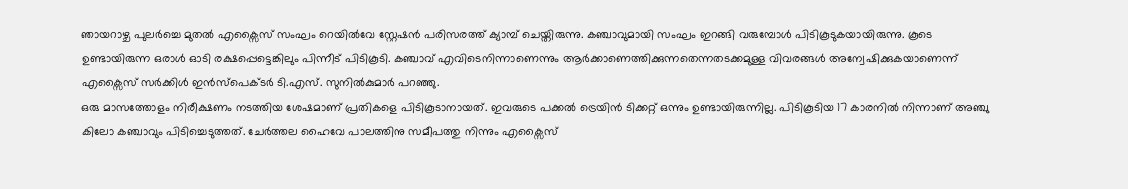ഞായറാഴ്ച പുലർച്ചെ മുതൽ എക്സൈസ് സംഘം റെയിൽവേ സ്റ്റേഷൻ പരിസരത്ത് ക്യാമ്പ് ചെയ്തിരുന്നു. കഞ്ചാവുമായി സംഘം ഇറങ്ങി വരുമ്പോൾ പിടികൂടുകയായിരുന്നു. കൂടെ ഉണ്ടായിരുന്ന ഒരാൾ ഓടി രക്ഷപ്പെട്ടെങ്കിലും പിന്നീട് പിടികൂടി. കഞ്ചാവ് എവിടെനിന്നാണെന്നും ആർക്കാണെത്തിക്കുന്നതെന്നതടക്കമുള്ള വിവരങ്ങൾ അന്വേഷിക്കുകയാണെന്ന് എക്സൈസ് സർക്കിൾ ഇൻസ്പെക്ടർ ടി.എസ്. സുനിൽകുമാർ പറഞ്ഞു.
ഒരു മാസത്തോളം നിരീക്ഷണം നടത്തിയ ശേഷമാണ് പ്രതികളെ പിടികൂടാനായത്. ഇവരുടെ പക്കൽ ട്രെയിൻ ടിക്കറ്റ് ഒന്നും ഉണ്ടായിരുന്നില്ല. പിടികൂടിയ 17 കാരനിൽ നിന്നാണ് അഞ്ചു കിലോ കഞ്ചാവും പിടിച്ചെടുത്തത്. ചേർത്തല ഹൈവേ പാലത്തിനു സമീപത്തു നിന്നും എക്സൈസ്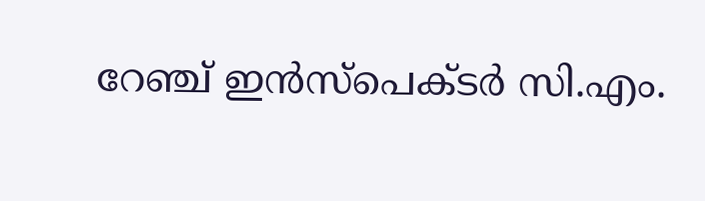റേഞ്ച് ഇൻസ്പെക്ടർ സി.എം.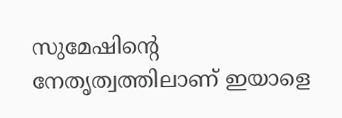സുമേഷിന്റെ നേതൃത്വത്തിലാണ് ഇയാളെ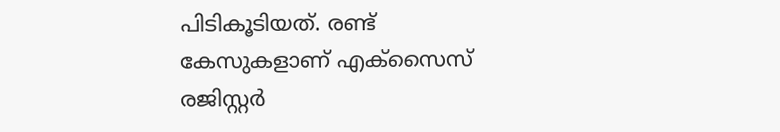പിടികൂടിയത്. രണ്ട് കേസുകളാണ് എക്സൈസ് രജിസ്റ്റർ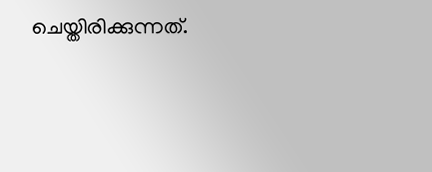ചെയ്തിരിക്കുന്നത്.